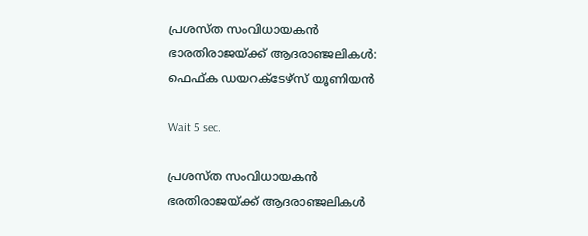പ്രശസ്ത സംവിധായകൻ ഭാരതിരാജയ്ക്ക് ആദരാഞ്ജലികൾ: ഫെഫ്ക ഡയറക്‌ടേഴ്‌സ് യൂണിയൻ

Wait 5 sec.

പ്രശസ്ത സംവിധായകൻ ഭരതിരാജയ്ക്ക് ആദരാഞ്ജലികൾ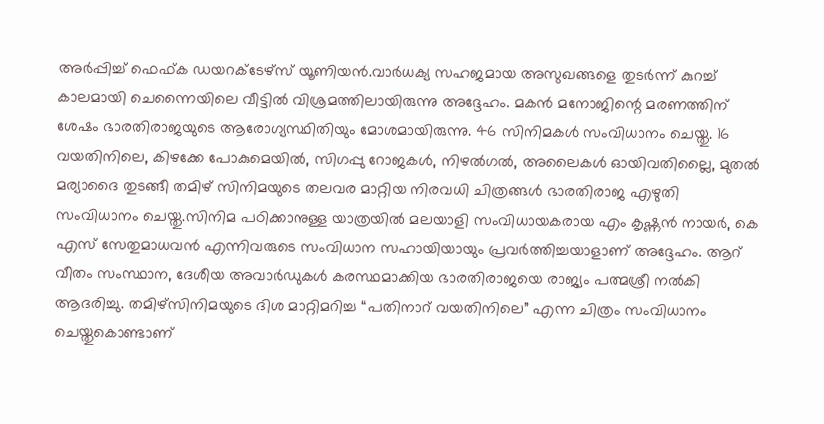അർപ്പിച്ച് ഫെഫ്ക ഡയറക്ടേഴ്സ് യൂണിയൻ.വാർധക്യ സഹജമായ അസുഖങ്ങളെ തുടർന്ന് കുറച്ച് കാലമായി ചെന്നൈയിലെ വീട്ടിൽ വിശ്രമത്തിലായിരുന്നു അദ്ദേഹം. മകൻ മനോജിന്റെ മരണത്തിന് ശേഷം ഭാരതിരാജയുടെ ആരോഗ്യസ്ഥിതിയും മോശമായിരുന്നു. 46 സിനിമകൾ സംവിധാനം ചെയ്തു. 16 വയതിനിലെ, കിഴക്കേ പോകുമെയിൽ, സിഗപ്പു റോജകൾ, നിഴൽഗൽ, അലൈകൾ ഓയിവതില്ലൈ, മുതൽ മര്യാദൈ തുടങ്ങീ തമിഴ് സിനിമയുടെ തലവര മാറ്റിയ നിരവധി ചിത്രങ്ങൾ ഭാരതിരാജ എഴുതി സംവിധാനം ചെയ്തു.സിനിമ പഠിക്കാനുള്ള യാത്രയിൽ മലയാളി സംവിധായകരായ എം കൃഷ്ണൻ നായർ, കെ എസ്‌ സേതുമാധവൻ എന്നിവരുടെ സംവിധാന സഹായിയായും പ്രവർത്തിച്ചയാളാണ് അദ്ദേഹം. ആറ് വീതം സംസ്ഥാന, ദേശീയ അവാർഡുകൾ കരസ്ഥമാക്കിയ ഭാരതിരാജയെ രാജ്യം പത്മശ്രീ നൽകി ആദരിച്ചു. തമിഴ്സിനിമയുടെ ദിശ മാറ്റിമറിച്ച “പതിനാറ് വയതിനിലെ” എന്ന ചിത്രം സംവിധാനം ചെയ്തുകൊണ്ടാണ്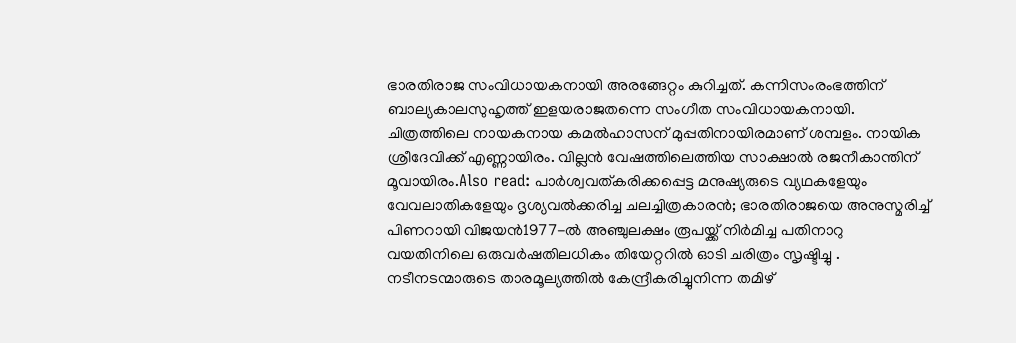ഭാരതിരാജ സംവിധായകനായി അരങ്ങേറ്റം കുറിച്ചത്. കന്നിസംരംഭത്തിന് ബാല്യകാലസുഹൃത്ത് ഇളയരാജതന്നെ സംഗീത സംവിധായകനായി. ചിത്രത്തിലെ നായകനായ കമൽഹാസന്‌ മുപ്പതിനായിരമാണ് ശമ്പളം. നായിക ശ്രീദേവിക്ക് എണ്ണായിരം. വില്ലൻ വേഷത്തിലെത്തിയ സാക്ഷാൽ രജനീകാന്തിന് മൂവായിരം.Also read: പാർശ്വവത്കരിക്കപ്പെട്ട മനുഷ്യരുടെ വ്യഥകളേയും വേവലാതികളേയും ദൃശ്യവൽക്കരിച്ച ചലച്ചിത്രകാരൻ; ഭാരതിരാജയെ അനുസ്മരിച്ച് പിണറായി വിജയൻ1977-ൽ അഞ്ചുലക്ഷം രൂപയ്ക്ക് നിർമിച്ച പതിനാറു വയതിനിലെ ഒരുവർഷതിലധികം തിയേറ്ററിൽ ഓടി ചരിത്രം സൃഷ്ടിച്ചു . നടീനടന്മാരുടെ താരമൂല്യത്തിൽ കേന്ദ്രീകരിച്ചുനിന്ന തമിഴ്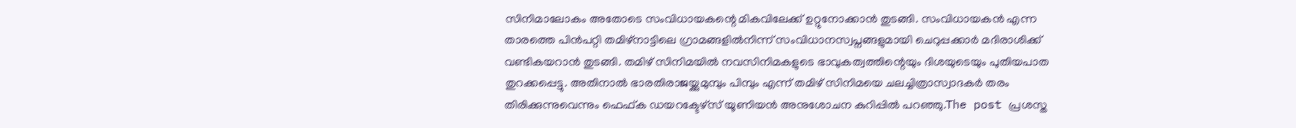സിനിമാലോകം അതോടെ സംവിധായകന്റെ മികവിലേക്ക് ഉറ്റുനോക്കാൻ തുടങ്ങി. സംവിധായകൻ എന്ന താരത്തെ പിൻപറ്റി തമിഴ്നാട്ടിലെ ഗ്രാമങ്ങളിൽനിന്ന്‌ സംവിധാനസ്വപ്നങ്ങളുമായി ചെറുപ്പക്കാർ മദിരാശിക്ക് വണ്ടികയറാൻ തുടങ്ങി. തമിഴ്‌ സിനിമയിൽ നവസിനിമകളുടെ ഭാവുകത്വത്തിന്റെയും ദിശയുടെയും പുതിയപാത തുറക്കപ്പെട്ടു. അതിനാൽ ഭാരതിരാജയ്ക്കുമുമ്പും പിമ്പും എന്ന് തമിഴ് സിനിമയെ ചലച്ചിത്രാസ്വാദകർ തരം തിരിക്കുന്നുവെന്നും ഫെഫ്ക ഡയറക്ടേഴ്സ് യൂണിയൻ അനുശോചന കുറിപ്പിൽ പറഞ്ഞു.The post പ്രശസ്ത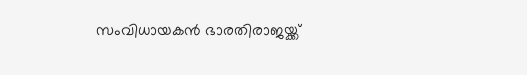സംവിധായകൻ ഭാരതിരാജയ്ക്ക്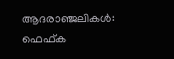ആദരാഞ്ജലികൾ: ഫെഫ്ക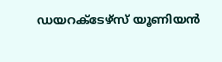ഡയറക്‌ടേഴ്‌സ് യൂണിയൻ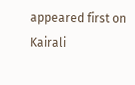appeared first on Kairali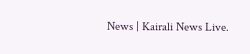News | Kairali News Live.